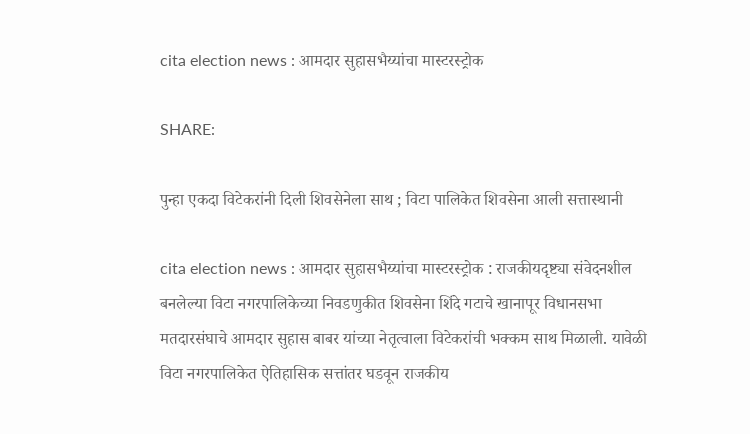cita election news : आमदार सुहासभैय्यांचा मास्टरस्ट्रोक

SHARE:

पुन्हा एकदा विटेकरांनी दिली शिवसेनेला साथ ; विटा पालिकेत शिवसेना आली सत्तास्थानी

cita election news : आमदार सुहासभैय्यांचा मास्टरस्ट्रोक : राजकीयदृष्ट्या संवेदनशील बनलेल्या विटा नगरपालिकेच्या निवडणुकीत शिवसेना शिंदे गटाचे खानापूर विधानसभा मतदारसंघाचे आमदार सुहास बाबर यांच्या नेतृत्वाला विटेकरांची भक्कम साथ मिळाली. यावेळी विटा नगरपालिकेत ऐतिहासिक सत्तांतर घडवून राजकीय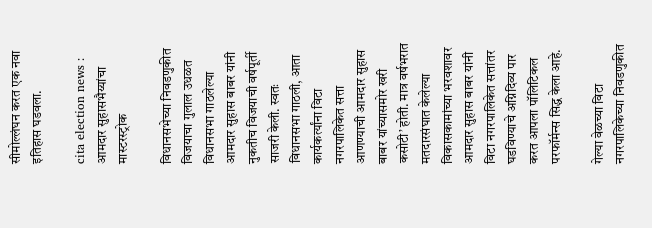सीमोल्लंघन करत एक नवा इतिहास घडवला.

cita election news : आमदार सुहासभैय्यांचा मास्टरस्ट्रोक

विधानसभेच्या निवडणुकीत विजयाचा गुलाल उधळत विधानसभा गाठलेल्या आमदार सुहास बाबर यांनी नुकतीच विजयाची वर्षपूर्ती साजरी केली. स्वतः विधानसभा गाठली, आता कार्यकर्त्यांना विटा नगरपालिकेत सत्ता आणण्याची आमदार सुहास बाबर यांच्यासमोर खरी कसोटी’ होती. मात्र वर्षभरात मतदारसंघात केलेल्या विकासकामांच्या भरवशावर आमदार सुहास बाबर यांनी विटा नगरपालिकेत सत्तांतर घडविण्याचे अग्निदिव्य पार करत आपला पॉलिटिकल परफॉर्मन्स सिद्ध केला आहे.

गेल्या वेळच्या विटा नगरपालिकेच्या निवडणुकीत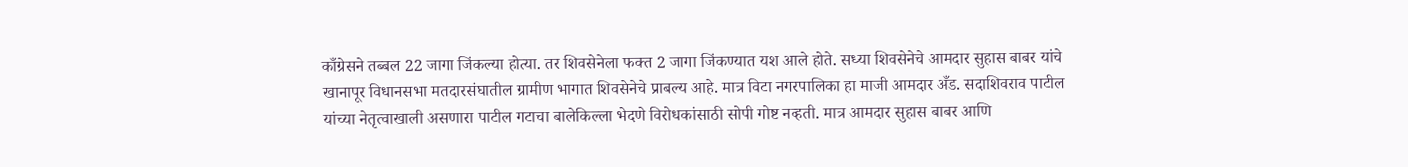काँग्रेसने तब्बल 22 जागा जिंकल्या होत्या. तर शिवसेनेला फक्त 2 जागा जिंकण्यात यश आले होते. सध्या शिवसेनेचे आमदार सुहास बाबर यांचे खानापूर विधानसभा मतदारसंघातील ग्रामीण भागात शिवसेनेचे प्राबल्य आहे. मात्र विटा नगरपालिका हा माजी आमदार अँड. सदाशिवराव पाटील यांच्या नेतृत्वाखाली असणारा पाटील गटाचा बालेकिल्ला भेदणे विरोधकांसाठी सोपी गोष्ट नव्हती. मात्र आमदार सुहास बाबर आणि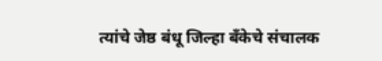त्यांचे जेष्ठ बंधू जिल्हा बँकेचे संचालक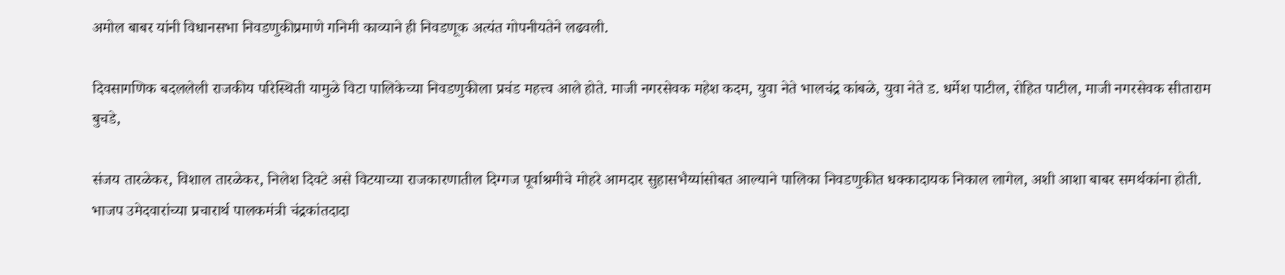अमोल बाबर यांनी विधानसभा निवडणुकीप्रमाणे गनिमी काव्याने ही निवडणूक अत्यंत गोपनीयतेने लढवली.

दिवसागणिक बदललेली राजकीय परिस्थिती यामुळे विटा पालिकेच्या निवडणुकीला प्रचंड महत्त्व आले होते. माजी नगरसेवक महेश कदम, युवा नेते भालचंद्र कांबळे, युवा नेते ड. धर्मेश पाटील, रोहित पाटील, माजी नगरसेवक सीताराम बुचडे,

संजय तारळेकर, विशाल तारळेकर, निलेश दिवटे असे विटयाच्या राजकारणातील दिग्गज पूर्वाश्रमीचे मोहरे आमदार सुहासभैय्यांसोबत आल्याने पालिका निवडणुकीत धक्कादायक निकाल लागेल, अशी आशा बाबर समर्थकांना होती. भाजप उमेदवारांच्या प्रचारार्थ पालकमंत्री चंद्रकांतदादा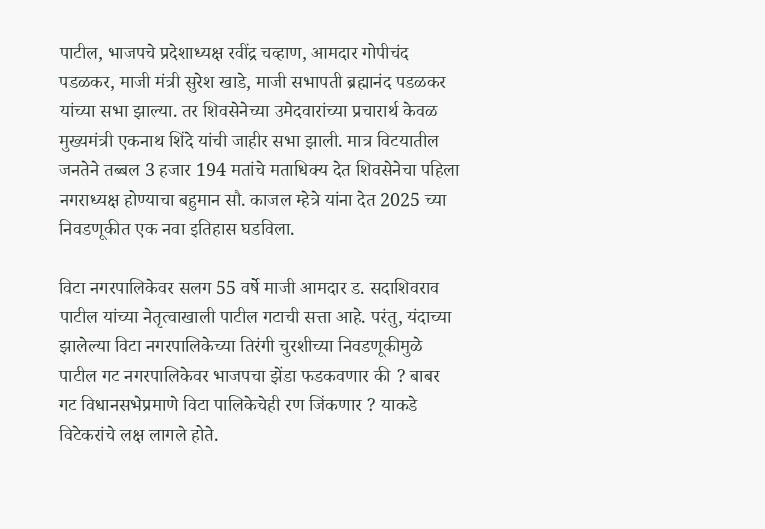पाटील, भाजपचे प्रदेशाध्यक्ष रवींद्र चव्हाण, आमदार गोपीचंद पडळकर, माजी मंत्री सुरेश खाडे, माजी सभापती ब्रह्मानंद पडळकर यांच्या सभा झाल्या. तर शिवसेनेच्या उमेदवारांच्या प्रचारार्थ केवळ मुख्यमंत्री एकनाथ शिंदे यांची जाहीर सभा झाली. मात्र विटयातील जनतेने तब्बल 3 हजार 194 मतांचे मताधिक्य देत शिवसेनेचा पहिला नगराध्यक्ष होण्याचा बहुमान सौ. काजल म्हेत्रे यांना देत 2025 च्या निवडणूकीत एक नवा इतिहास घडविला.

विटा नगरपालिकेवर सलग 55 वर्षे माजी आमदार ड. सदाशिवराव पाटील यांच्या नेतृत्वाखाली पाटील गटाची सत्ता आहे. परंतु, यंदाच्या झालेल्या विटा नगरपालिकेच्या तिरंगी चुरशीच्या निवडणूकीमुळे पाटील गट नगरपालिकेवर भाजपचा झेंडा फडकवणार की ? बाबर गट विधानसभेप्रमाणे विटा पालिकेचेही रण जिंकणार ? याकडे विटेकरांचे लक्ष लागले होते.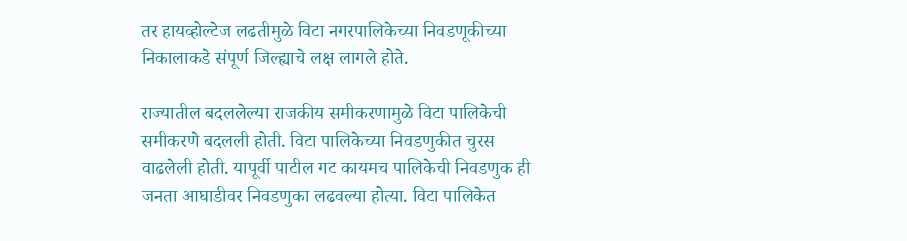तर हायव्होल्टेज लढतीमुळे विटा नगरपालिकेच्या निवडणूकीच्या निकालाकडे संपूर्ण जिल्ह्याचे लक्ष लागले होते.

राज्यातील बदललेल्या राजकीय समीकरणामुळे विटा पालिकेची समीकरणे बदलली होती. विटा पालिकेच्या निवडणुकीत चुरस वाढलेली होती. यापूर्वी पाटील गट कायमच पालिकेची निवडणुक ही जनता आघाडीवर निवडणुका लढवल्या होत्या. विटा पालिकेत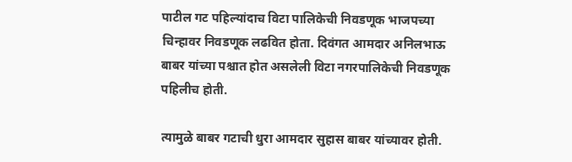पाटील गट पहिल्यांदाच विटा पालिकेची निवडणूक भाजपच्या चिन्हावर निवडणूक लढवित होता. दिवंगत आमदार अनिलभाऊ बाबर यांच्या पश्चात होत असलेली विटा नगरपालिकेची निवडणूक पहिलीच होती.

त्यामुळे बाबर गटाची धुरा आमदार सुहास बाबर यांच्यावर होती.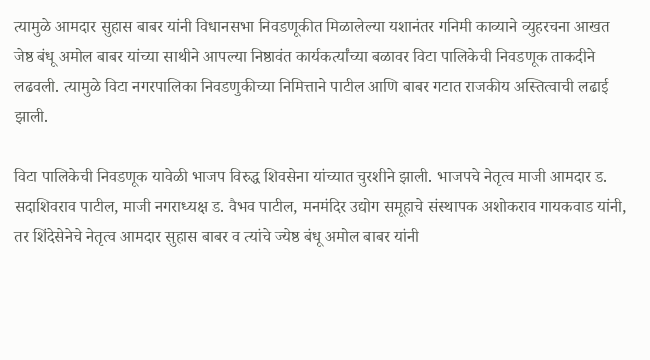त्यामुळे आमदार सुहास बाबर यांनी विधानसभा निवडणूकीत मिळालेल्या यशानंतर गनिमी काव्याने व्युहरचना आखत जेष्ठ बंधू अमोल बाबर यांच्या साथीने आपल्या निष्ठावंत कार्यकर्त्यांच्या बळावर विटा पालिकेची निवडणूक ताकदीने लढवली. त्यामुळे विटा नगरपालिका निवडणुकीच्या निमित्ताने पाटील आणि बाबर गटात राजकीय अस्तित्वाची लढाई झाली.

विटा पालिकेची निवडणूक यावेळी भाजप विरुद्ध शिवसेना यांच्यात चुरशीने झाली. भाजपचे नेतृत्व माजी आमदार ड. सदाशिवराव पाटील, माजी नगराध्यक्ष ड. वैभव पाटील, मनमंदिर उद्योग समूहाचे संस्थापक अशोकराव गायकवाड यांनी, तर शिंदेसेनेचे नेतृत्व आमदार सुहास बाबर व त्यांचे ज्येष्ठ बंधू अमोल बाबर यांनी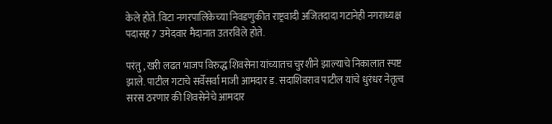केले होते. विटा नगरपालिकेच्या निवडणुकीत राष्ट्रवादी अजितदादा गटानेही नगराध्यक्ष पदासह 7 उमेदवार मैदानात उतरविले होते.

परंतु, खरी लढत भाजप विरुद्ध शिवसेना यांच्यातच चुरशीने झाल्याचे निकालात स्पष्ट झाले. पाटील गटाचे सर्वेसर्वा माजी आमदार ड. सदाशिवराव पाटील यांचे धुरंधर नेतृत्व सरस ठरणार की शिवसेनेचे आमदार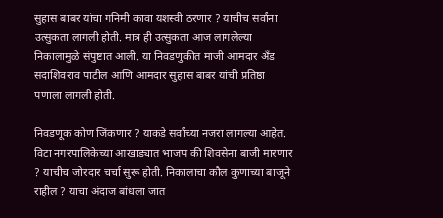सुहास बाबर यांचा गनिमी कावा यशस्वी ठरणार ? याचीच सर्वांना उत्सुकता लागली होती. मात्र ही उत्सुकता आज लागलेल्या निकालामुळे संपुष्टात आली. या निवडणुकीत माजी आमदार अँड सदाशिवराव पाटील आणि आमदार सुहास बाबर यांची प्रतिष्ठा पणाला लागली होती.

निवडणूक कोण जिंकणार ? याकडे सर्वांच्या नजरा लागल्या आहेत. विटा नगरपालिकेच्या आखाड्यात भाजप की शिवसेना बाजी मारणार ? याचीच जोरदार चर्चा सुरू होती. निकालाचा कौल कुणाच्या बाजूने राहील ? याचा अंदाज बांधला जात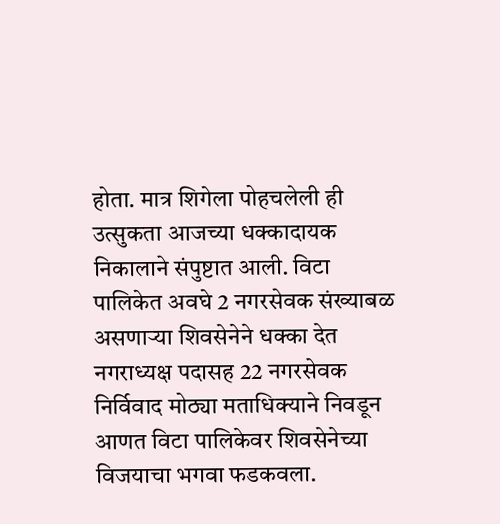होता. मात्र शिगेला पोहचलेली ही उत्सुकता आजच्या धक्कादायक निकालाने संपुष्टात आली. विटा पालिकेत अवघे 2 नगरसेवक संख्याबळ असणार्‍या शिवसेनेने धक्का देत नगराध्यक्ष पदासह 22 नगरसेवक निर्विवाद मोठ्या मताधिक्याने निवडून आणत विटा पालिकेवर शिवसेनेच्या विजयाचा भगवा फडकवला.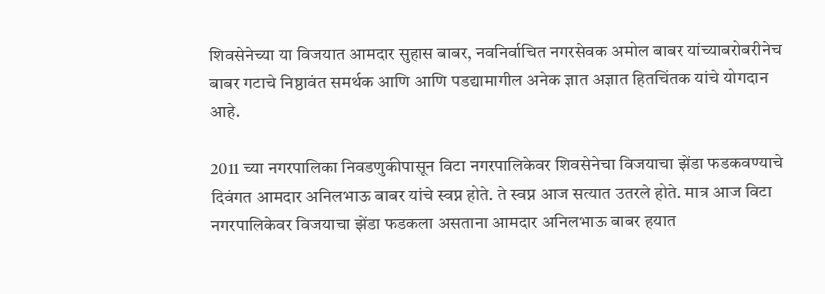शिवसेनेच्या या विजयात आमदार सुहास बाबर, नवनिर्वाचित नगरसेवक अमोल बाबर यांच्याबरोबरीनेच बाबर गटाचे निष्ठावंत समर्थक आणि आणि पडद्यामागील अनेक ज्ञात अज्ञात हितचिंतक यांचे योगदान आहे.

2011 च्या नगरपालिका निवडणुकीपासून विटा नगरपालिकेवर शिवसेनेचा विजयाचा झेंडा फडकवण्याचे दिवंगत आमदार अनिलभाऊ बाबर यांचे स्वप्न होते. ते स्वप्न आज सत्यात उतरले होते. मात्र आज विटा नगरपालिकेवर विजयाचा झेंडा फडकला असताना आमदार अनिलभाऊ बाबर हयात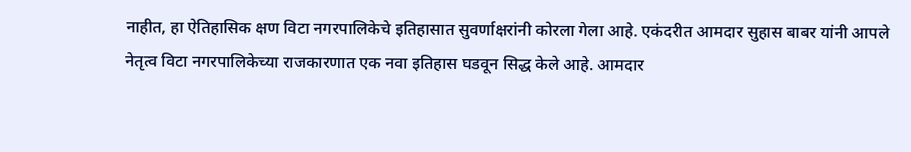नाहीत, हा ऐतिहासिक क्षण विटा नगरपालिकेचे इतिहासात सुवर्णाक्षरांनी कोरला गेला आहे. एकंदरीत आमदार सुहास बाबर यांनी आपले नेतृत्व विटा नगरपालिकेच्या राजकारणात एक नवा इतिहास घडवून सिद्ध केले आहे. आमदार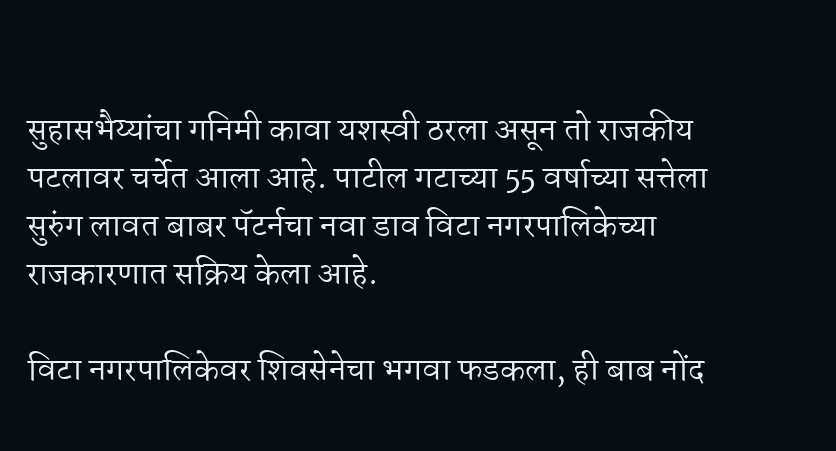सुहासभैय्यांचा गनिमी कावा यशस्वी ठरला असून तो राजकीय पटलावर चर्चेत आला आहे. पाटील गटाच्या 55 वर्षाच्या सत्तेला सुरुंग लावत बाबर पॅटर्नचा नवा डाव विटा नगरपालिकेच्या राजकारणात सक्रिय केला आहे.

विटा नगरपालिकेवर शिवसेनेचा भगवा फडकला, ही बाब नोंद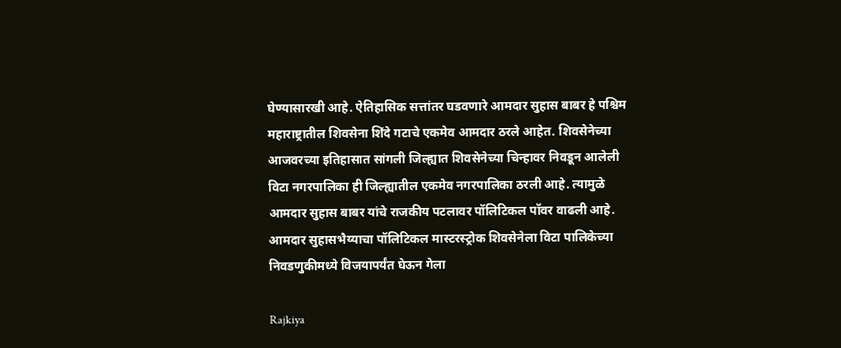घेण्यासारखी आहे. ऐतिहासिक सत्तांतर घडवणारे आमदार सुहास बाबर हे पश्चिम महाराष्ट्रातील शिवसेना शिंदे गटाचे एकमेव आमदार ठरले आहेत. शिवसेनेच्या आजवरच्या इतिहासात सांगली जिल्ह्यात शिवसेनेच्या चिन्हावर निवडून आलेली विटा नगरपालिका ही जिल्ह्यातील एकमेव नगरपालिका ठरली आहे. त्यामुळे आमदार सुहास बाबर यांचे राजकीय पटलावर पॉलिटिकल पॉवर वाढली आहे. आमदार सुहासभैय्याचा पॉलिटिकल मास्टरस्ट्रोक शिवसेनेला विटा पालिकेच्या निवडणुकीमध्ये विजयापर्यंत घेऊन गेला

Rajkiya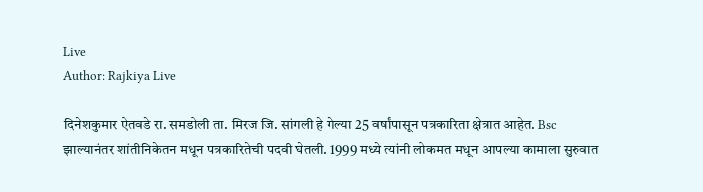Live
Author: Rajkiya Live

दिनेशकुमार ऐतवडे रा. समडोली ता. मिरज जि. सांगली हे गेल्या 25 वर्षांपासून पत्रकारिता क्षेत्रात आहेत. Bsc झाल्यानंतर शांतीनिकेतन मधून पत्रकारितेची पदवी घेतली. 1999 मध्ये त्यांनी लोकमत मधून आपल्या कामाला सुरुवात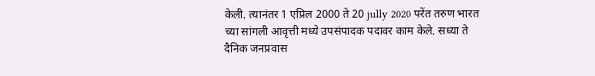केली. त्यानंतर 1 एप्रिल 2000 ते 20 jully 2020 परेंत तरुण भारत च्या सांगली आवृत्ती मध्ये उपसंपादक पदावर काम केले. सध्या ते दैनिक जनप्रवास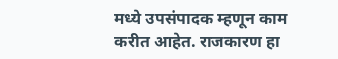मध्ये उपसंपादक म्हणून काम करीत आहेत. राजकारण हा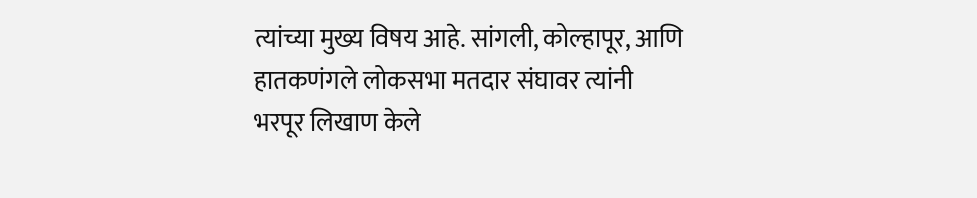त्यांच्या मुख्य विषय आहे. सांगली, कोल्हापूर, आणि हातकणंगले लोकसभा मतदार संघावर त्यांनी भरपूर लिखाण केले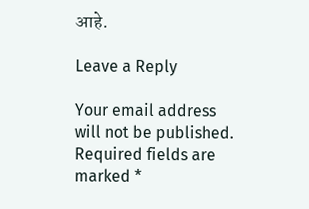आहे.

Leave a Reply

Your email address will not be published. Required fields are marked *